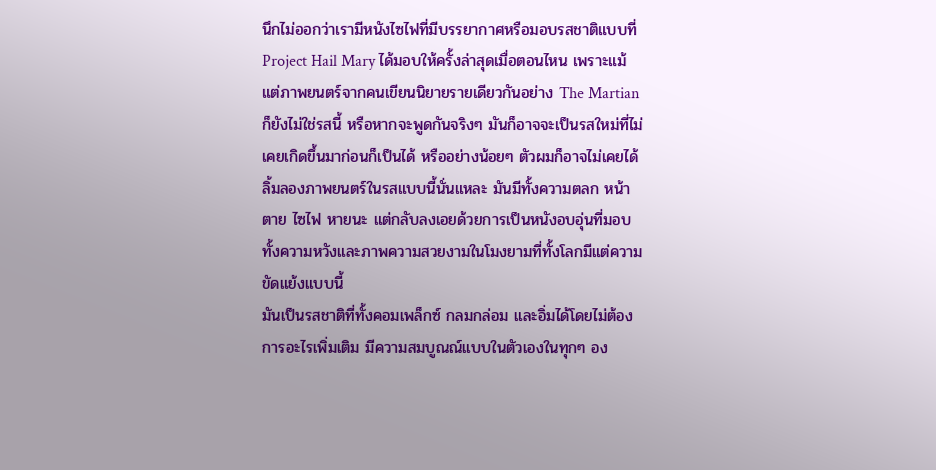นึกไม่ออกว่าเรามีหนังไซไฟที่มีบรรยากาศหรือมอบรสชาติแบบที่ Project Hail Mary ได้มอบให้ครั้งล่าสุดเมื่อตอนไหน เพราะแม้แต่ภาพยนตร์จากคนเขียนนิยายรายเดียวกันอย่าง The Martian ก็ยังไม่ใช่รสนี้ หรือหากจะพูดกันจริงๆ มันก็อาจจะเป็นรสใหม่ที่ไม่เคยเกิดขึ้นมาก่อนก็เป็นได้ หรืออย่างน้อยๆ ตัวผมก็อาจไม่เคยได้ลิ้มลองภาพยนตร์ในรสแบบนี้นั่นแหละ มันมีทั้งความตลก หน้าตาย ไซไฟ หายนะ แต่กลับลงเอยด้วยการเป็นหนังอบอุ่นที่มอบทั้งความหวังและภาพความสวยงามในโมงยามที่ทั้งโลกมีแต่ความขัดแย้งแบบนี้
มันเป็นรสชาติที่ทั้งคอมเพล็กซ์ กลมกล่อม และอิ่มได้โดยไม่ต้องการอะไรเพิ่มเติม มีความสมบูณณ์แบบในตัวเองในทุกๆ อง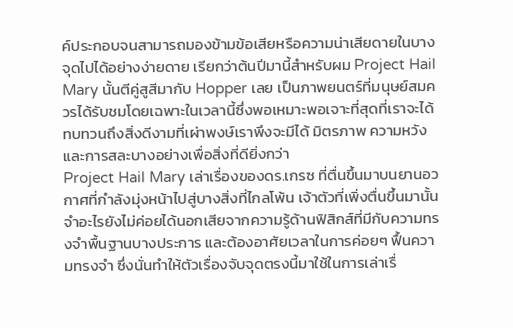ค์ประกอบจนสามารถมองข้ามข้อเสียหรือความน่าเสียดายในบางจุดไปได้อย่างง่ายดาย เรียกว่าต้นปีมานี้สำหรับผม Project Hail Mary นั้นตีคู่สูสีมากับ Hopper เลย เป็นภาพยนตร์ที่มนุษย์สมควรได้รับชมโดยเฉพาะในเวลานี้ซึ่งพอเหมาะพอเจาะที่สุดที่เราจะได้ทบทวนถึงสิ่งดีงามที่เผ่าพงษ์เราพึงจะมีได้ มิตรภาพ ความหวัง และการสละบางอย่างเพื่อสิ่งที่ดียิ่งกว่า
Project Hail Mary เล่าเรื่องของดร.เกรซ ที่ตื่นขึ้นมาบนยานอวกาศที่กำลังมุ่งหน้าไปสู่บางสิ่งที่ไกลโพ้น เจ้าตัวที่เพิ่งตื่นขึ้นมานั้นจำอะไรยังไม่ค่อยได้นอกเสียจากความรู้ด้านฟิสิกส์ที่มีกับความทรงจำพื้นฐานบางประการ และต้องอาศัยเวลาในการค่อยๆ ฟื้นความทรงจำ ซึ่งนั่นทำให้ตัวเรื่องจับจุดตรงนี้มาใช้ในการเล่าเรื่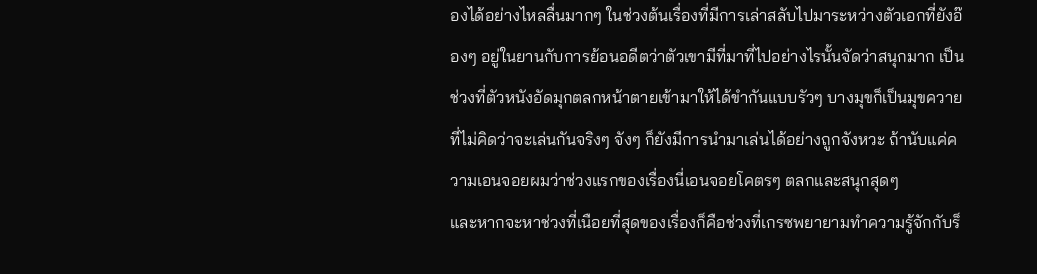องได้อย่างไหลลื่นมากๆ ในช่วงต้นเรื่องที่มีการเล่าสลับไปมาระหว่างตัวเอกที่ยังอ๊องๆ อยู่ในยานกับการย้อนอดีตว่าตัวเขามีที่มาที่ไปอย่างไรนั้นจัดว่าสนุกมาก เป็นช่วงที่ตัวหนังอัดมุกตลกหน้าตายเข้ามาให้ได้ขำกันแบบรัวๆ บางมุขก็เป็นมุขควายที่ไม่คิดว่าจะเล่นกันจริงๆ จังๆ ก็ยังมีการนำมาเล่นได้อย่างถูกจังหวะ ถ้านับแค่ความเอนจอยผมว่าช่วงแรกของเรื่องนี่เอนจอยโคตรๆ ตลกและสนุกสุดๆ
และหากจะหาช่วงที่เนือยที่สุดของเรื่องก็คือช่วงที่เกรซพยายามทำความรู้จักกับร็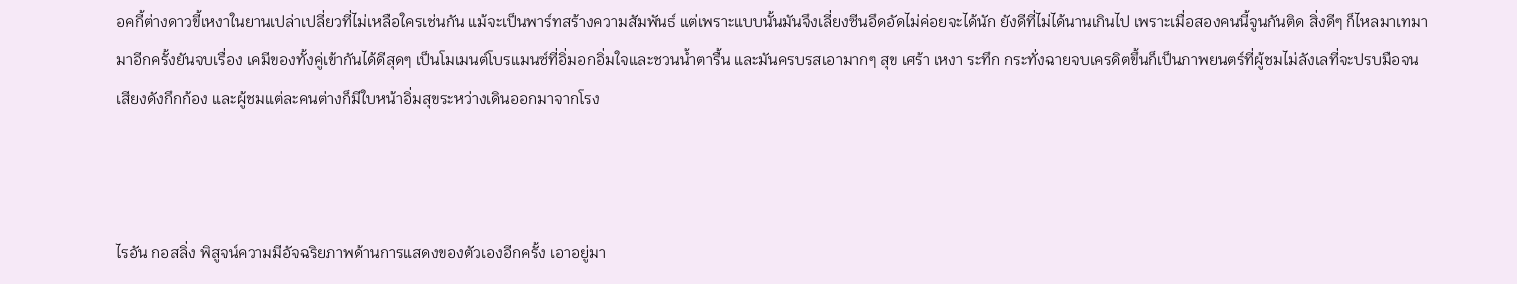อคกี้ต่างดาวขี้เหงาในยานเปล่าเปลี่ยวที่ไม่เหลือใครเช่นกัน แม้จะเป็นพาร์ทสร้างความสัมพันธ์ แต่เพราะแบบนั้นมันจึงเลี่ยงซีนอึดอัดไม่ค่อยจะได้นัก ยังดีที่ไม่ได้นานเกินไป เพราะเมื่อสองคนนี้จูนกันติด สิ่งดีๆ ก็ไหลมาเทมามาอีกครั้งยันจบเรื่อง เคมีของทั้งคู่เข้ากันได้ดีสุดๆ เป็นโมเมนต์โบรแมนซ์ที่อิ่มอกอิ่มใจและชวนน้ำตารื้น และมันครบรสเอามากๆ สุข เศร้า เหงา ระทึก กระทั่งฉายจบเครดิตขึ้นก็เป็นภาพยนตร์ที่ผู้ชมไม่ลังเลที่จะปรบมือจนเสียงดังกึกก้อง และผู้ชมแต่ละคนต่างก็มีใบหน้าอิ่มสุขระหว่างเดินออกมาจากโรง



ไรอัน กอสลิ่ง พิสูจน์ความมีอัจฉริยภาพด้านการแสดงของตัวเองอีกครั้ง เอาอยู่มา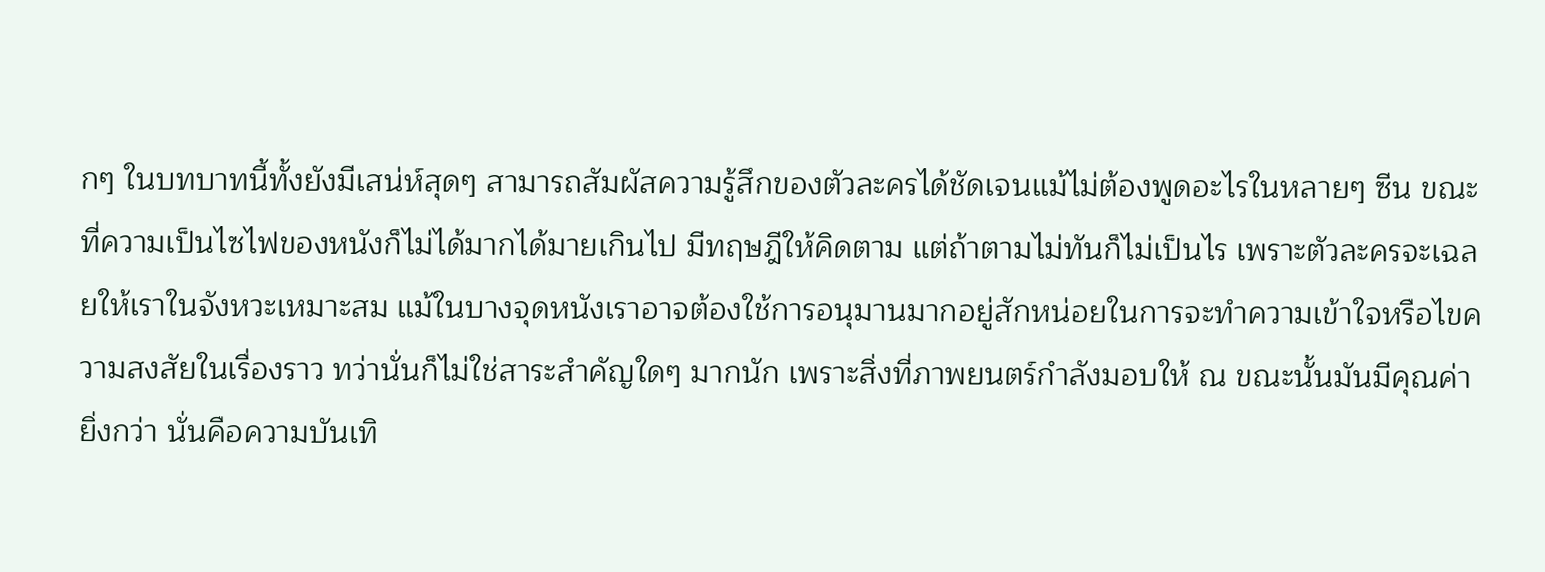กๆ ในบทบาทนี้ทั้งยังมีเสน่ห์สุดๆ สามารถสัมผัสความรู้สึกของตัวละครได้ชัดเจนแม้ไม่ต้องพูดอะไรในหลายๆ ซีน ขณะที่ความเป็นไซไฟของหนังก็ไม่ได้มากได้มายเกินไป มีทฤษฎีให้คิดตาม แต่ถ้าตามไม่ทันก็ไม่เป็นไร เพราะตัวละครจะเฉลยให้เราในจังหวะเหมาะสม แม้ในบางจุดหนังเราอาจต้องใช้การอนุมานมากอยู่สักหน่อยในการจะทำความเข้าใจหรือไขความสงสัยในเรื่องราว ทว่านั่นก็ไม่ใช่สาระสำคัญใดๆ มากนัก เพราะสิ่งที่ภาพยนตร์กำลังมอบให้ ณ ขณะนั้นมันมีคุณค่ายิ่งกว่า นั่นคือความบันเทิ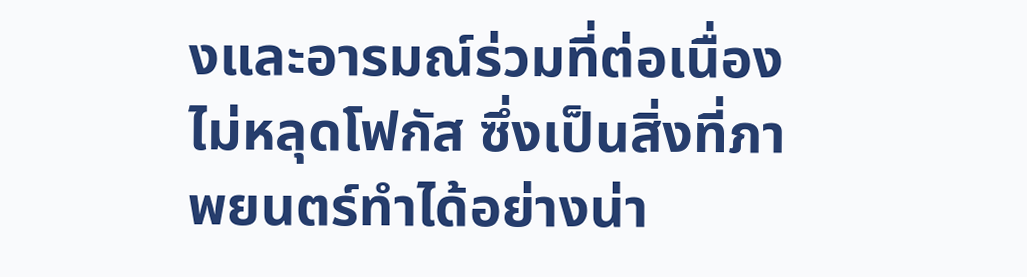งและอารมณ์ร่วมที่ต่อเนื่องไม่หลุดโฟกัส ซึ่งเป็นสิ่งที่ภาพยนตร์ทำได้อย่างน่า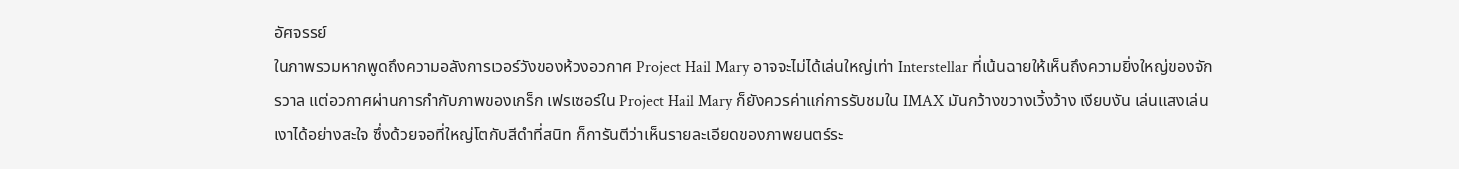อัศจรรย์
ในภาพรวมหากพูดถึงความอลังการเวอร์วังของห้วงอวกาศ Project Hail Mary อาจจะไม่ได้เล่นใหญ่เท่า Interstellar ที่เน้นฉายให้เห็นถึงความยิ่งใหญ่ของจักรวาล แต่อวกาศผ่านการกำกับภาพของเกร็ก เฟรเซอร์ใน Project Hail Mary ก็ยังควรค่าแก่การรับชมใน IMAX มันกว้างขวางเวิ้งว้าง เงียบงัน เล่นแสงเล่นเงาได้อย่างสะใจ ซึ่งด้วยจอที่ใหญ่โตกับสีดำที่สนิท ก็การันตีว่าเห็นรายละเอียดของภาพยนตร์ระ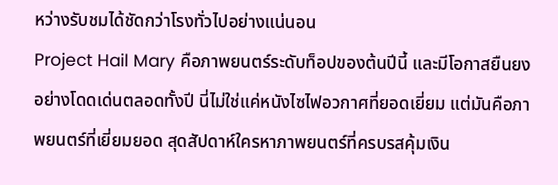หว่างรับชมได้ชัดกว่าโรงทั่วไปอย่างแน่นอน
Project Hail Mary คือภาพยนตร์ระดับท็อปของต้นปีนี้ และมีโอกาสยืนยงอย่างโดดเด่นตลอดทั้งปี นี่ไม่ใช่แค่หนังไซไฟอวกาศที่ยอดเยี่ยม แต่มันคือภาพยนตร์ที่เยี่ยมยอด สุดสัปดาห์ใครหาภาพยนตร์ที่ครบรสคุ้มเงิน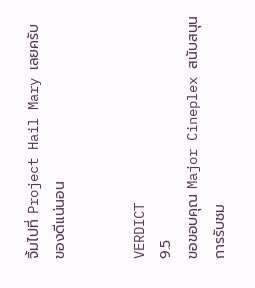จิ้มไปที่ Project Hail Mary เลยครับ ของดีแน่นอน


VERDICT
9.5
ขอขอบคุณ Major Cineplex สนับสนุนการรับชม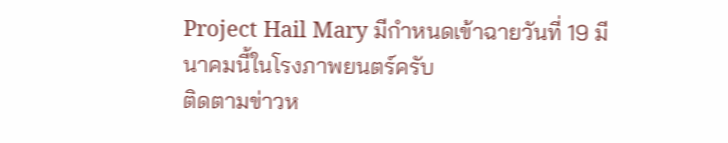Project Hail Mary มีกำหนดเข้าฉายวันที่ 19 มีนาคมนี้ในโรงภาพยนตร์ครับ
ติดตามข่าวห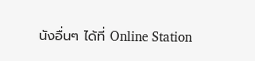นังอื่นๆ ได้ที่ Online Station